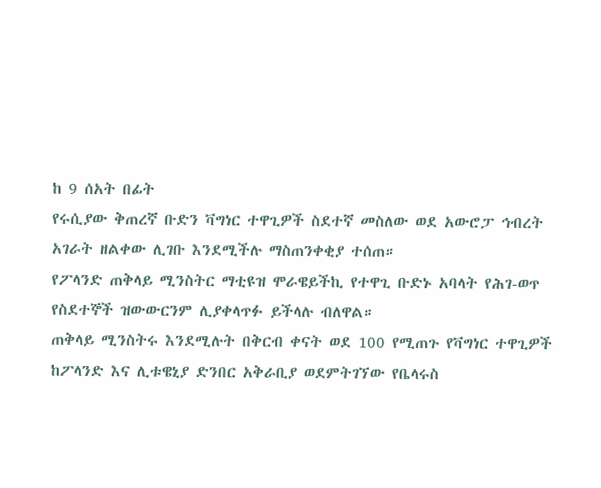ከ 9 ሰአት በፊት
የሩሲያው ቅጠረኛ ቡድን ቫግነር ተዋጊዎች ስደተኛ መስለው ወደ አውሮፓ ኅብረት አገራት ዘልቀው ሊገቡ እንደሚችሉ ማስጠንቀቂያ ተሰጠ።
የፖላንድ ጠቅላይ ሚንስትር ማቲዩዝ ሞራዌይችኪ የተዋጊ ቡድኑ አባላት የሕገ-ወጥ የስደተኞች ዝውውርንም ሊያቀላጥፉ ይችላሉ ብለዋል።
ጠቅላይ ሚንስትሩ እንደሚሉት በቅርብ ቀናት ወደ 100 የሚጠጉ የቫግነር ተዋጊዎች ከፖላንድ እና ሊቱዌኒያ ድንበር አቅራቢያ ወደምትገኘው የቤላሩስ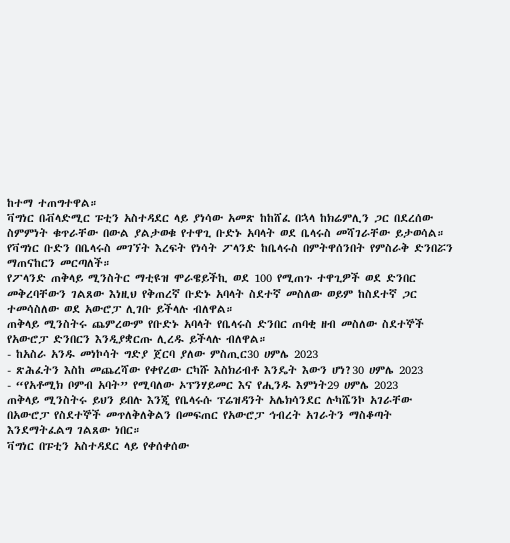ከተማ ተጠግተዋል።
ቫግነር በቭላድሚር ፑቲን አስተዳደር ላይ ያነሳው አመጽ ከከሸፈ በኋላ ከክሬምሊን ጋር በደረሰው ስምምነት ቁጥራቸው በውል ያልታወቁ የተዋጊ ቡድኑ አባላት ወደ ቤላሩስ መሻገራቸው ይታወሳል።
የቫግነር ቡድን በቤላሩስ መገኘት እረፍት የነሳት ፖላንድ ከቤላሩስ በምትዋሰንበት የምስራቅ ድንበሯን ማጠናከርን መርጣለች።
የፖላንድ ጠቅላይ ሚንስትር ማቲዩዝ ሞራዌይችኪ ወደ 100 የሚጠጉ ተዋጊዎች ወደ ድንበር መቅረባቸውን ገልጸው እነዚህ የቅጠረኛ ቡድኑ አባላት ስደተኛ መስለው ወይም ከስደተኛ ጋር ተመሳስለው ወደ አውሮፓ ሊገቡ ይችላሉ ብለዋል።
ጠቅላይ ሚንስትሩ ጨምረውም የቡድኑ አባላት የቤላሩስ ድንበር ጠባቂ ዘብ መስለው ስደተኞች የአውሮፓ ድንበርን እንዲያቋርጡ ሊረዱ ይችላሉ ብለዋል።
- ከአስራ አንዱ መነኮሳት ግድያ ጀርባ ያለው ምስጢር30 ሀምሌ 2023
- ጽሕፈትን እስከ መጨረሻው የቀየረው ርካሹ እስክሪብቶ እንዴት እውን ሆነ?30 ሀምሌ 2023
- “የአቶሚክ ቦምብ አባት” የሚባለው ኦፕንሃይመር እና የሒንዱ እምነት29 ሀምሌ 2023
ጠቅላይ ሚንስትሩ ይህን ይበሉ እንጂ የቤላሩሱ ፕሬዝዳንት አሌክሳንደር ሉካሼንኮ አገራቸው በአውሮፓ የስደተኞች መጥለቅለቅልን በመፍጠር የአውሮፓ ኅብረት አገራትን ማስቆጣት እንደማትፈልግ ገልጸው ነበር።
ቫግነር በፑቲን አስተዳደር ላይ የቀሰቀሰው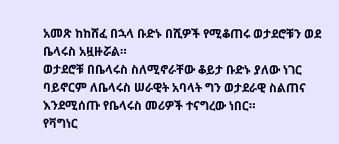አመጽ ከከሸፈ በኋላ ቡድኑ በሺዎች የሚቆጠሩ ወታደሮቹን ወደ ቤላሩስ አዟዙሯል።
ወታደሮቹ በቤላሩስ ስለሚኖራቸው ቆይታ ቡድኑ ያለው ነገር ባይኖርም ለቤላሩስ ሠራዊት አባላት ግን ወታደራዊ ስልጠና እንደሚሰጡ የቤላሩስ መሪዎች ተናግረው ነበር።
የቫግነር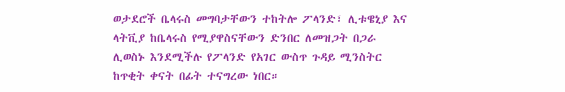ወታደሮች ቤላሩስ መግባታቸውን ተከትሎ ፖላንድ፣ ሊቱዌኒያ እና ላትቪያ ከቤላሩስ የሚያዋስናቸውን ድንበር ለመዝጋት በጋራ ሊወስኑ እንደሚችሉ የፖላንድ የአገር ውስጥ ጉዳይ ሚንስትር ከጥቂት ቀናት በፊት ተናግረው ነበር።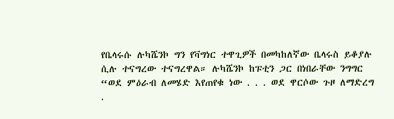የቤላሩሱ ሉካሼንኮ ግን የቫግነር ተዋጊዎች በመካከለኛው ቤላሩስ ይቆያሉ ሲሉ ተናግረው ተናግረዋል። ሉካሼንኮ ከፑቲን ጋር በነበራቸው ንግግር “ወደ ምዕራብ ለመሄድ እየጠየቁ ነው . . . ወደ ዋርሶው ጉዞ ለማድረግ .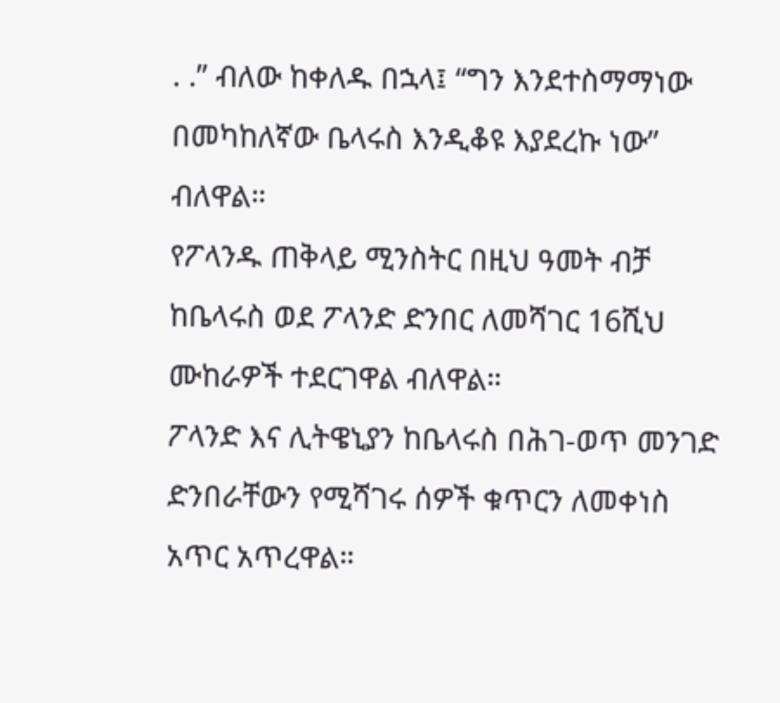. .” ብለው ከቀለዱ በኋላ፤ “ግን እንደተስማማነው በመካከለኛው ቤላሩስ እንዲቆዩ እያደረኩ ነው” ብለዋል።
የፖላንዱ ጠቅላይ ሚንስትር በዚህ ዓመት ብቻ ከቤላሩስ ወደ ፖላንድ ድንበር ለመሻገር 16ሺህ ሙከራዎች ተደርገዋል ብለዋል።
ፖላንድ እና ሊትዌኒያን ከቤላሩስ በሕገ-ወጥ መንገድ ድንበራቸውን የሚሻገሩ ሰዎች ቁጥርን ለመቀነስ አጥር አጥረዋል።